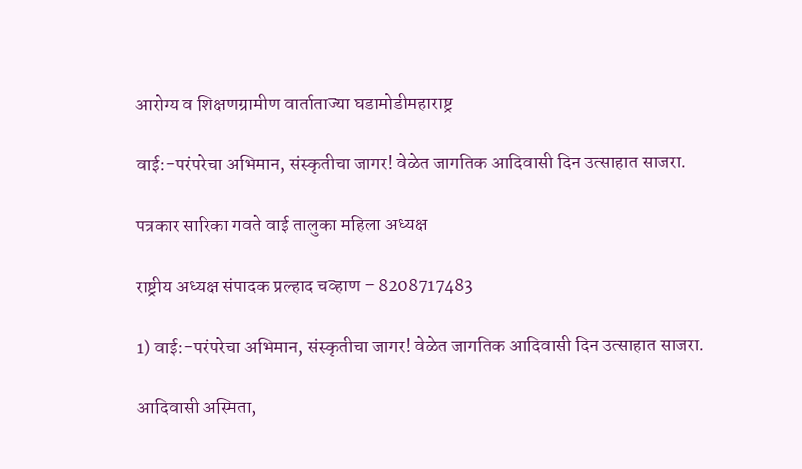आरोग्य व शिक्षणग्रामीण वार्ताताज्या घडामोडीमहाराष्ट्र

वाई:-परंपरेचा अभिमान, संस्कृतीचा जागर! वेळेत जागतिक आदिवासी दिन उत्साहात साजरा.

पत्रकार सारिका गवते वाई तालुका महिला अध्यक्ष

राष्ट्रीय अध्यक्ष संपादक प्रल्हाद चव्हाण – 8208717483

1) वाई:-परंपरेचा अभिमान, संस्कृतीचा जागर! वेळेत जागतिक आदिवासी दिन उत्साहात साजरा.

आदिवासी अस्मिता,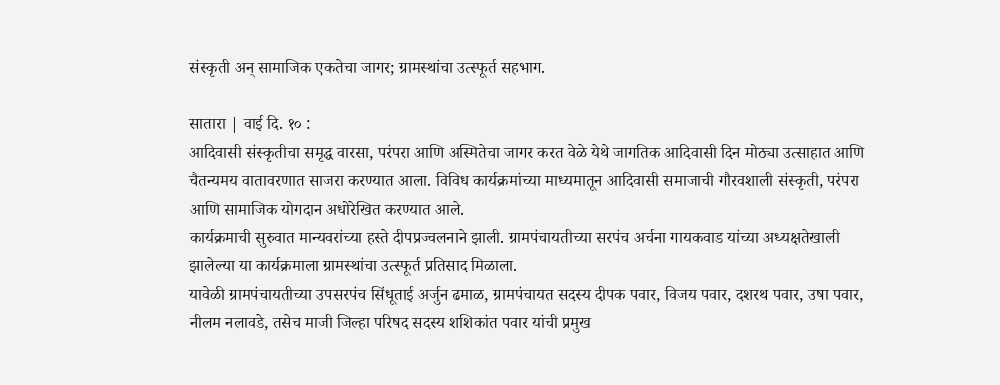संस्कृती अन् सामाजिक एकतेचा जागर; ग्रामस्थांचा उत्स्फूर्त सहभाग.

सातारा | वाई दि. १० :
आदिवासी संस्कृतीचा समृद्ध वारसा, परंपरा आणि अस्मितेचा जागर करत वेळे येथे जागतिक आदिवासी दिन मोठ्या उत्साहात आणि चैतन्यमय वातावरणात साजरा करण्यात आला. विविध कार्यक्रमांच्या माध्यमातून आदिवासी समाजाची गौरवशाली संस्कृती, परंपरा आणि सामाजिक योगदान अधोरेखित करण्यात आले.
कार्यक्रमाची सुरुवात मान्यवरांच्या हस्ते दीपप्रज्वलनाने झाली. ग्रामपंचायतीच्या सरपंच अर्चना गायकवाड यांच्या अध्यक्षतेखाली झालेल्या या कार्यक्रमाला ग्रामस्थांचा उत्स्फूर्त प्रतिसाद मिळाला.
यावेळी ग्रामपंचायतीच्या उपसरपंच सिंधूताई अर्जुन ढमाळ, ग्रामपंचायत सदस्य दीपक पवार, विजय पवार, दशरथ पवार, उषा पवार, नीलम नलावडे, तसेच माजी जिल्हा परिषद सदस्य शशिकांत पवार यांची प्रमुख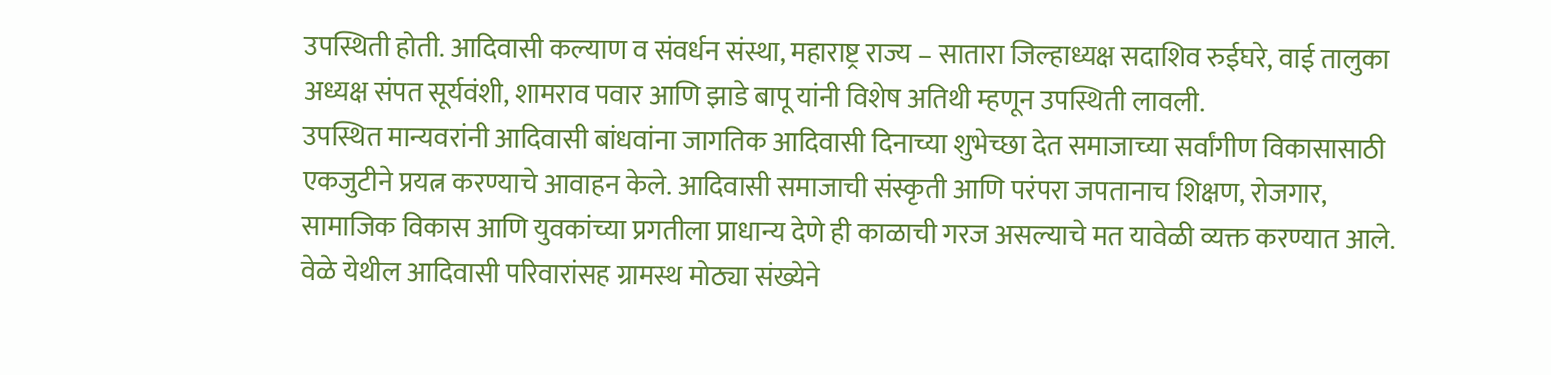उपस्थिती होती. आदिवासी कल्याण व संवर्धन संस्था, महाराष्ट्र राज्य – सातारा जिल्हाध्यक्ष सदाशिव रुईघरे, वाई तालुका अध्यक्ष संपत सूर्यवंशी, शामराव पवार आणि झाडे बापू यांनी विशेष अतिथी म्हणून उपस्थिती लावली.
उपस्थित मान्यवरांनी आदिवासी बांधवांना जागतिक आदिवासी दिनाच्या शुभेच्छा देत समाजाच्या सर्वांगीण विकासासाठी एकजुटीने प्रयत्न करण्याचे आवाहन केले. आदिवासी समाजाची संस्कृती आणि परंपरा जपतानाच शिक्षण, रोजगार, सामाजिक विकास आणि युवकांच्या प्रगतीला प्राधान्य देणे ही काळाची गरज असल्याचे मत यावेळी व्यक्त करण्यात आले.
वेळे येथील आदिवासी परिवारांसह ग्रामस्थ मोठ्या संख्येने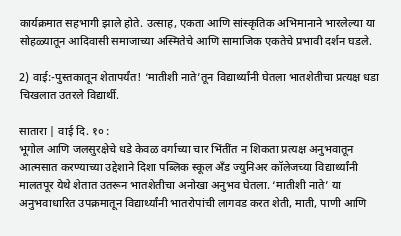कार्यक्रमात सहभागी झाले होते. उत्साह, एकता आणि सांस्कृतिक अभिमानाने भारलेल्या या सोहळ्यातून आदिवासी समाजाच्या अस्मितेचे आणि सामाजिक एकतेचे प्रभावी दर्शन घडले.

2) वाई:-पुस्तकातून शेतापर्यंत! ‘मातीशी नाते’तून विद्यार्थ्यांनी घेतला भातशेतीचा प्रत्यक्ष धडा
चिखलात उतरले विद्यार्थी.

सातारा | वाई दि. १० :
भूगोल आणि जलसुरक्षेचे धडे केवळ वर्गाच्या चार भिंतींत न शिकता प्रत्यक्ष अनुभवातून आत्मसात करण्याच्या उद्देशाने दिशा पब्लिक स्कूल अँड ज्युनिअर कॉलेजच्या विद्यार्थ्यांनी मालतपूर येथे शेतात उतरून भातशेतीचा अनोखा अनुभव घेतला. ‘मातीशी नाते’ या अनुभवाधारित उपक्रमातून विद्यार्थ्यांनी भातरोपांची लागवड करत शेती, माती, पाणी आणि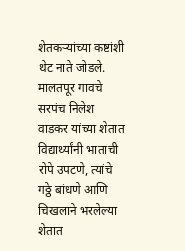शेतकऱ्यांच्या कष्टांशी थेट नाते जोडले.
मालतपूर गावचे सरपंच निलेश वाडकर यांच्या शेतात विद्यार्थ्यांनी भाताची रोपे उपटणे, त्यांचे गठ्ठे बांधणे आणि चिखलाने भरलेल्या शेतात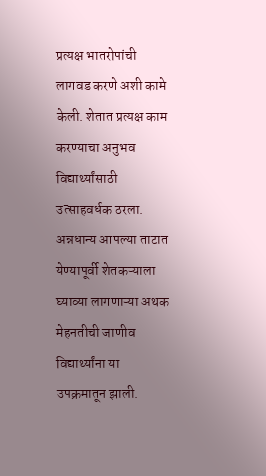प्रत्यक्ष भातरोपांची लागवड करणे अशी कामे केली. शेतात प्रत्यक्ष काम करण्याचा अनुभव विद्यार्थ्यांसाठी उत्साहवर्धक ठरला. अन्नधान्य आपल्या ताटात येण्यापूर्वी शेतकऱ्याला घ्याव्या लागणाऱ्या अथक मेहनतीची जाणीव विद्यार्थ्यांना या उपक्रमातून झाली.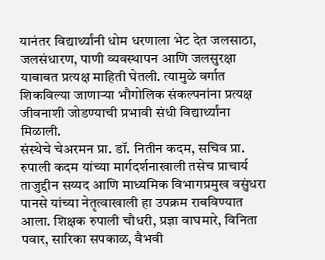यानंतर विद्यार्थ्यांनी धोम धरणाला भेट देत जलसाठा, जलसंधारण, पाणी व्यवस्थापन आणि जलसुरक्षा याबाबत प्रत्यक्ष माहिती घेतली. त्यामुळे वर्गात शिकविल्या जाणाऱ्या भौगोलिक संकल्पनांना प्रत्यक्ष जीवनाशी जोडण्याची प्रभावी संधी विद्यार्थ्यांना मिळाली.
संस्थेचे चेअरमन प्रा. डॉ. नितीन कदम, सचिव प्रा. रुपाली कदम यांच्या मार्गदर्शनाखाली तसेच प्राचार्य ताजुद्दीन सय्यद आणि माध्यमिक विभागप्रमुख वसुंधरा पानसे यांच्या नेतृत्वाखाली हा उपक्रम राबविण्यात आला. शिक्षक रुपाली चौधरी, प्रज्ञा वाघमारे, विनिता पवार, सारिका सपकाळ, वैभवी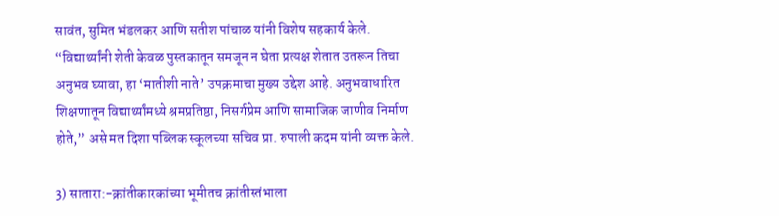सावंत, सुमित भंडलकर आणि सतीश पांचाळ यांनी विशेष सहकार्य केले.
“विद्यार्थ्यांनी शेती केवळ पुस्तकातून समजून न घेता प्रत्यक्ष शेतात उतरून तिचा अनुभव घ्यावा, हा ‘मातीशी नाते’ उपक्रमाचा मुख्य उद्देश आहे. अनुभवाधारित शिक्षणातून विद्यार्थ्यांमध्ये श्रमप्रतिष्ठा, निसर्गप्रेम आणि सामाजिक जाणीव निर्माण होते,” असे मत दिशा पब्लिक स्कूलच्या सचिव प्रा. रुपाली कदम यांनी व्यक्त केले.

3) सातारा:-क्रांतीकारकांच्या भूमीतच क्रांतीस्तंभाला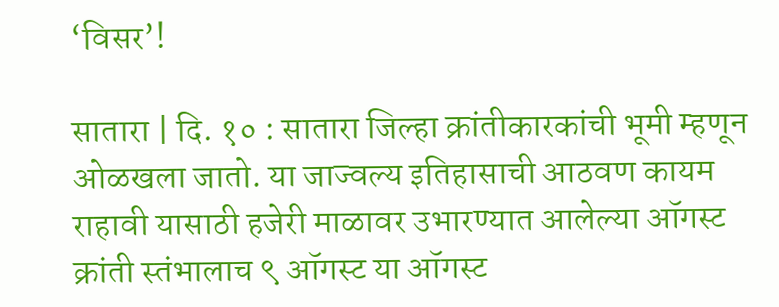‘विसर’!

सातारा | दि. १० : सातारा जिल्हा क्रांतीकारकांची भूमी म्हणून ओळखला जातो. या जाज्वल्य इतिहासाची आठवण कायम राहावी यासाठी हजेरी माळावर उभारण्यात आलेल्या ऑगस्ट क्रांती स्तंभालाच ९ ऑगस्ट या ऑगस्ट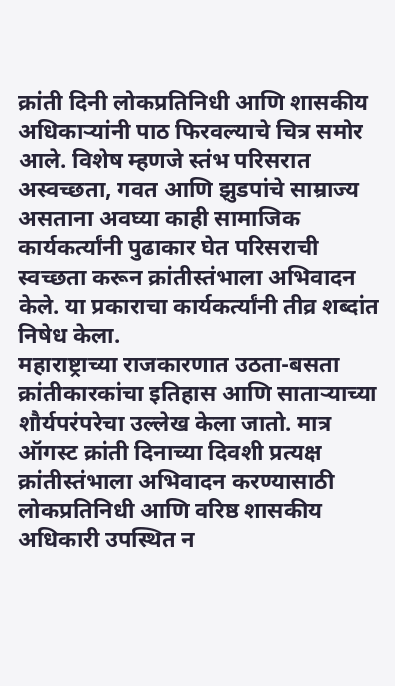क्रांती दिनी लोकप्रतिनिधी आणि शासकीय अधिकाऱ्यांनी पाठ फिरवल्याचे चित्र समोर आले. विशेष म्हणजे स्तंभ परिसरात अस्वच्छता, गवत आणि झुडपांचे साम्राज्य असताना अवघ्या काही सामाजिक कार्यकर्त्यांनी पुढाकार घेत परिसराची स्वच्छता करून क्रांतीस्तंभाला अभिवादन केले. या प्रकाराचा कार्यकर्त्यांनी तीव्र शब्दांत निषेध केला.
महाराष्ट्राच्या राजकारणात उठता-बसता क्रांतीकारकांचा इतिहास आणि साताऱ्याच्या शौर्यपरंपरेचा उल्लेख केला जातो. मात्र ऑगस्ट क्रांती दिनाच्या दिवशी प्रत्यक्ष क्रांतीस्तंभाला अभिवादन करण्यासाठी लोकप्रतिनिधी आणि वरिष्ठ शासकीय अधिकारी उपस्थित न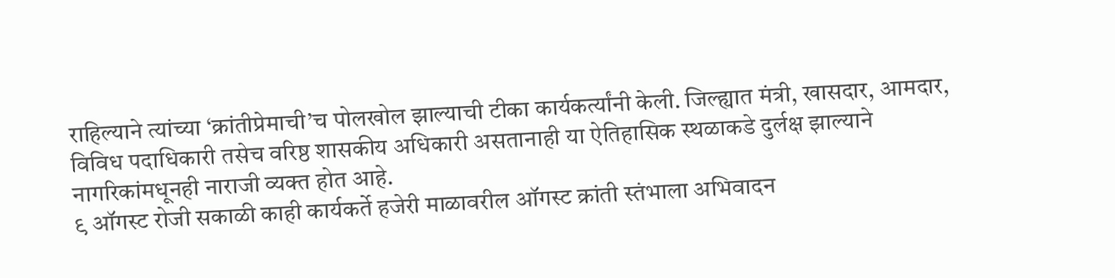राहिल्याने त्यांच्या ‘क्रांतीप्रेमाची’च पोलखोल झाल्याची टीका कार्यकर्त्यांनी केली. जिल्ह्यात मंत्री, खासदार, आमदार, विविध पदाधिकारी तसेच वरिष्ठ शासकीय अधिकारी असतानाही या ऐतिहासिक स्थळाकडे दुर्लक्ष झाल्याने नागरिकांमधूनही नाराजी व्यक्त होत आहे.
९ ऑगस्ट रोजी सकाळी काही कार्यकर्ते हजेरी माळावरील ऑगस्ट क्रांती स्तंभाला अभिवादन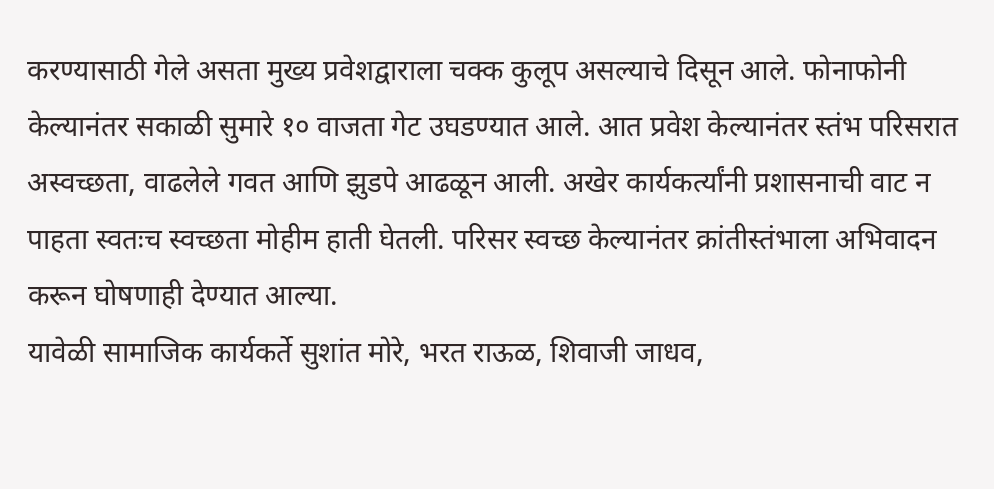करण्यासाठी गेले असता मुख्य प्रवेशद्वाराला चक्क कुलूप असल्याचे दिसून आले. फोनाफोनी केल्यानंतर सकाळी सुमारे १० वाजता गेट उघडण्यात आले. आत प्रवेश केल्यानंतर स्तंभ परिसरात अस्वच्छता, वाढलेले गवत आणि झुडपे आढळून आली. अखेर कार्यकर्त्यांनी प्रशासनाची वाट न पाहता स्वतःच स्वच्छता मोहीम हाती घेतली. परिसर स्वच्छ केल्यानंतर क्रांतीस्तंभाला अभिवादन करून घोषणाही देण्यात आल्या.
यावेळी सामाजिक कार्यकर्ते सुशांत मोरे, भरत राऊळ, शिवाजी जाधव,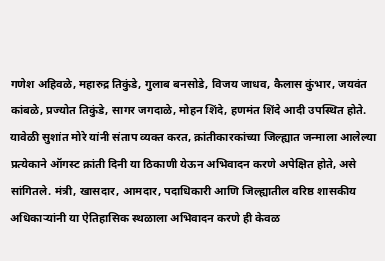गणेश अहिवळे, महारुद्र तिकुंडे, गुलाब बनसोडे, विजय जाधव, कैलास कुंभार, जयवंत कांबळे, प्रज्योत तिकुंडे, सागर जगदाळे, मोहन शिंदे, हणमंत शिंदे आदी उपस्थित होते.
यावेळी सुशांत मोरे यांनी संताप व्यक्त करत, क्रांतीकारकांच्या जिल्ह्यात जन्माला आलेल्या प्रत्येकाने ऑगस्ट क्रांती दिनी या ठिकाणी येऊन अभिवादन करणे अपेक्षित होते, असे सांगितले. मंत्री, खासदार, आमदार, पदाधिकारी आणि जिल्ह्यातील वरिष्ठ शासकीय अधिकाऱ्यांनी या ऐतिहासिक स्थळाला अभिवादन करणे ही केवळ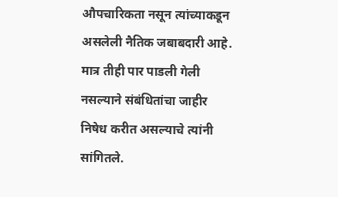औपचारिकता नसून त्यांच्याकडून असलेली नैतिक जबाबदारी आहे. मात्र तीही पार पाडली गेली नसल्याने संबंधितांचा जाहीर निषेध करीत असल्याचे त्यांनी सांगितले.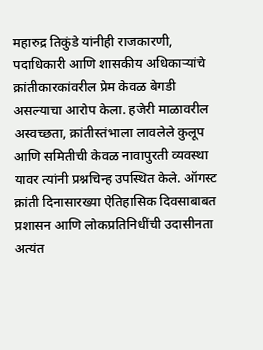महारुद्र तिकुंडे यांनीही राजकारणी, पदाधिकारी आणि शासकीय अधिकाऱ्यांचे क्रांतीकारकांवरील प्रेम केवळ बेगडी असल्याचा आरोप केला. हजेरी माळावरील अस्वच्छता, क्रांतीस्तंभाला लावलेले कुलूप आणि समितीची केवळ नावापुरती व्यवस्था यावर त्यांनी प्रश्नचिन्ह उपस्थित केले. ऑगस्ट क्रांती दिनासारख्या ऐतिहासिक दिवसाबाबत प्रशासन आणि लोकप्रतिनिधींची उदासीनता अत्यंत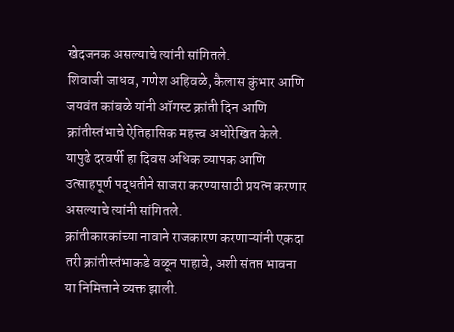खेदजनक असल्याचे त्यांनी सांगितले.
शिवाजी जाधव, गणेश अहिवळे, कैलास कुंभार आणि जयवंत कांबळे यांनी ऑगस्ट क्रांती दिन आणि क्रांतीस्तंभाचे ऐतिहासिक महत्त्व अधोरेखित केले. यापुढे दरवर्षी हा दिवस अधिक व्यापक आणि उत्साहपूर्ण पद्धतीने साजरा करण्यासाठी प्रयत्न करणार असल्याचे त्यांनी सांगितले.
क्रांतीकारकांच्या नावाने राजकारण करणाऱ्यांनी एकदा तरी क्रांतीस्तंभाकडे वळून पाहावे, अशी संतप्त भावना या निमित्ताने व्यक्त झाली.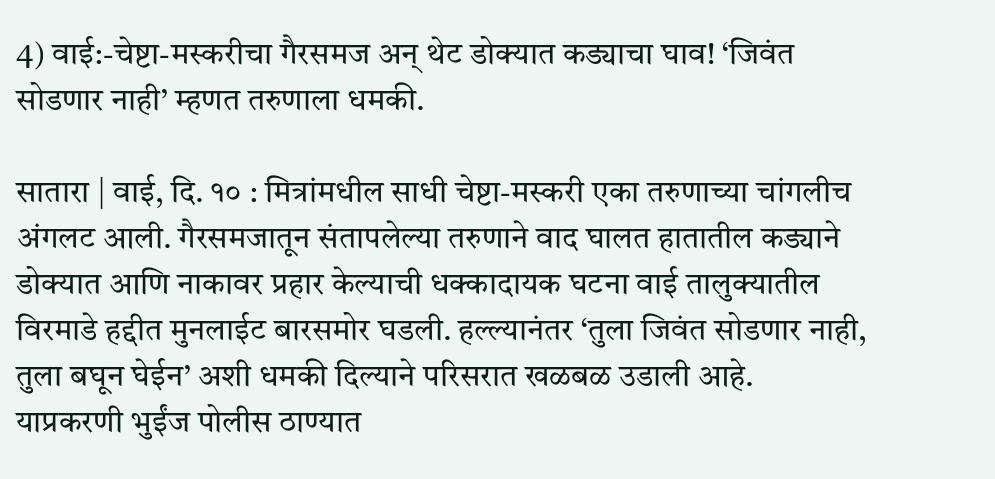4) वाई:-चेष्टा-मस्करीचा गैरसमज अन् थेट डोक्यात कड्याचा घाव! ‘जिवंत सोडणार नाही’ म्हणत तरुणाला धमकी.

सातारा | वाई, दि. १० : मित्रांमधील साधी चेष्टा-मस्करी एका तरुणाच्या चांगलीच अंगलट आली. गैरसमजातून संतापलेल्या तरुणाने वाद घालत हातातील कड्याने डोक्यात आणि नाकावर प्रहार केल्याची धक्कादायक घटना वाई तालुक्यातील विरमाडे हद्दीत मुनलाईट बारसमोर घडली. हल्ल्यानंतर ‘तुला जिवंत सोडणार नाही, तुला बघून घेईन’ अशी धमकी दिल्याने परिसरात खळबळ उडाली आहे. याप्रकरणी भुईंज पोलीस ठाण्यात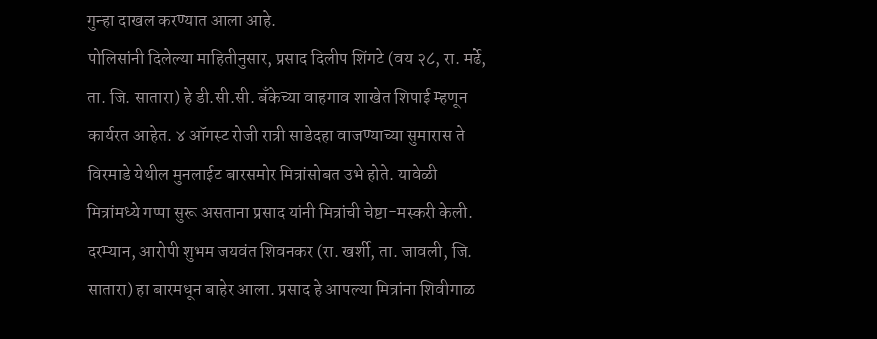गुन्हा दाखल करण्यात आला आहे.
पोलिसांनी दिलेल्या माहितीनुसार, प्रसाद दिलीप शिंगटे (वय २८, रा. मर्ढे, ता. जि. सातारा) हे डी.सी.सी. बँकेच्या वाहगाव शाखेत शिपाई म्हणून कार्यरत आहेत. ४ ऑगस्ट रोजी रात्री साडेदहा वाजण्याच्या सुमारास ते विरमाडे येथील मुनलाईट बारसमोर मित्रांसोबत उभे होते. यावेळी मित्रांमध्ये गप्पा सुरू असताना प्रसाद यांनी मित्रांची चेष्टा-मस्करी केली.
दरम्यान, आरोपी शुभम जयवंत शिवनकर (रा. खर्शी, ता. जावली, जि. सातारा) हा बारमधून बाहेर आला. प्रसाद हे आपल्या मित्रांना शिवीगाळ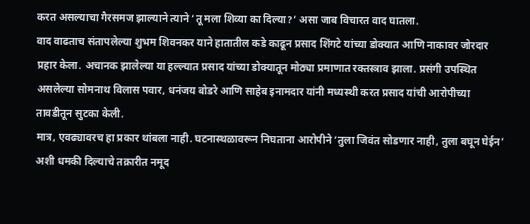करत असल्याचा गैरसमज झाल्याने त्याने ‘तू मला शिव्या का दिल्या?’ असा जाब विचारत वाद घातला.
वाद वाढताच संतापलेल्या शुभम शिवनकर याने हातातील कडे काढून प्रसाद शिंगटे यांच्या डोक्यात आणि नाकावर जोरदार प्रहार केला. अचानक झालेल्या या हल्ल्यात प्रसाद यांच्या डोक्यातून मोठ्या प्रमाणात रक्तस्त्राव झाला. प्रसंगी उपस्थित असलेल्या सोमनाथ विलास पवार, धनंजय बोडरे आणि साहेब इनामदार यांनी मध्यस्थी करत प्रसाद यांची आरोपीच्या तावडीतून सुटका केली.
मात्र, एवढ्यावरच हा प्रकार थांबला नाही. घटनास्थळावरून निघताना आरोपीने ‘तुला जिवंत सोडणार नाही, तुला बघून घेईन’ अशी धमकी दिल्याचे तक्रारीत नमूद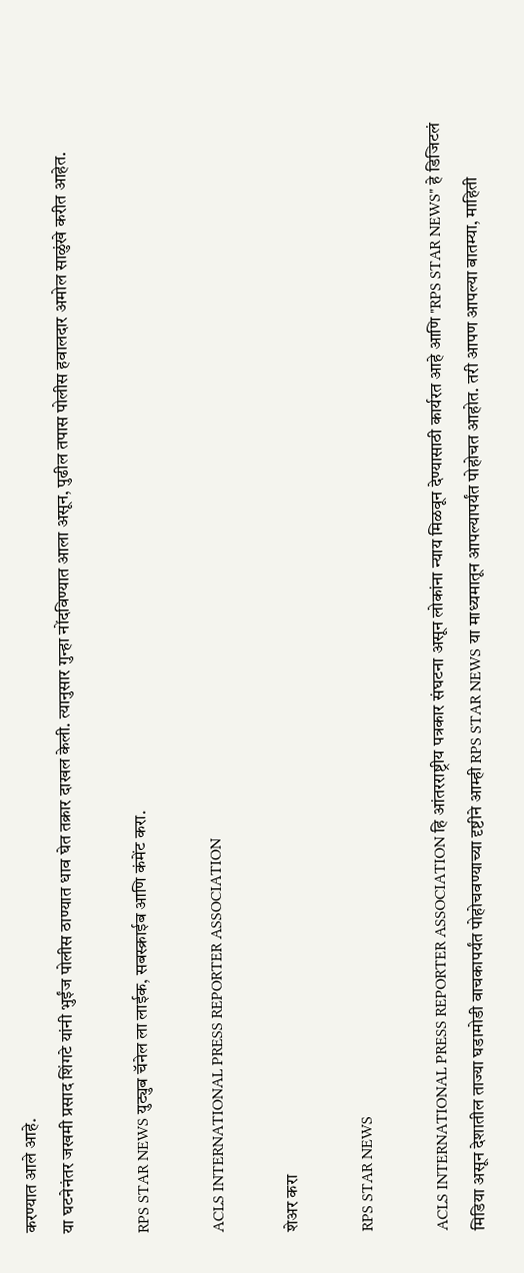करण्यात आले आहे.
या घटनेनंतर जखमी प्रसाद शिंगटे यांनी भुईंज पोलीस ठाण्यात धाव घेत तक्रार दाखल केली. त्यानुसार गुन्हा नोंदविण्यात आला असून, पुढील तपास पोलीस हवालदार अमोल साळुंखे करीत आहेत.

RPS STAR NEWS युट्युब चॅनेल ला लाईक, सबस्क्राईब आणि कंमेंट करा.

ACLS INTERNATIONAL PRESS REPORTER ASSOCIATION

शेअर करा

RPS STAR NEWS

ACLS INTERNATIONAL PRESS REPORTER ASSOCIATION हि आंतरराष्ट्रीय पत्रकार संघटना असून लोकांना न्याय मिळवून देण्यासाठी कार्यरत आहे आणि "RPS STAR NEWS" हे डिजिटलं मिडिया असून देशातील ताज्या घडामोडी वाचकापर्यंत पोहोचवण्याच्या दृष्टीने आम्ही RPS STAR NEWS या माध्यमातून आपल्यापर्यंत पोहोचत आहोत. तरी आपण आपल्या बातम्या, माहिती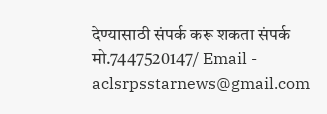देण्यासाठी संपर्क करू शकता संपर्क मो.7447520147/ Email - aclsrpsstarnews@gmail.com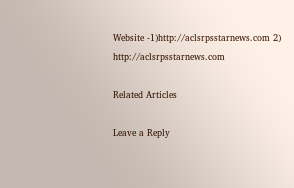Website -1)http://aclsrpsstarnews.com 2) http://aclsrpsstarnews.com

Related Articles

Leave a Reply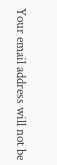Your email address will not be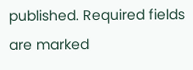published. Required fields are marked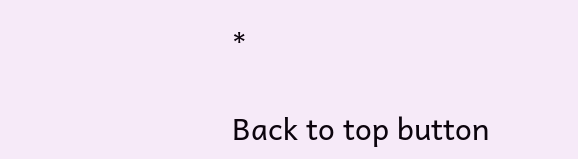*

Back to top button